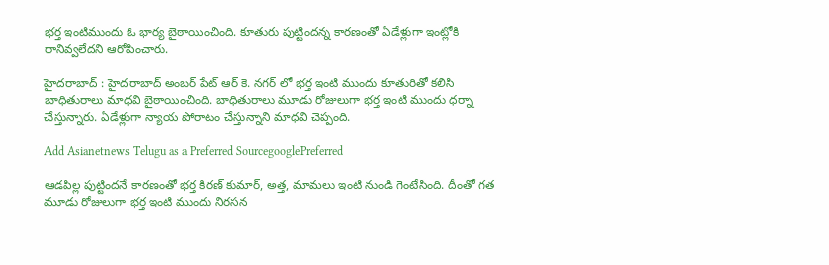భర్త ఇంటిముందు ఓ భార్య బైఠాయించింది. కూతురు పుట్టిందన్న కారణంతో ఏడేళ్లుగా ఇంట్లోకి రానివ్వలేదని ఆరోపించారు.

హైదరాబాద్ : హైదరాబాద్ అంబర్ పేట్ ఆర్ కె. నగర్ లో భర్త ఇంటి ముందు కూతురితో కలిసి బాధితురాలు మాధవి బైఠాయించింది. బాధితురాలు మూడు రోజులుగా భర్త ఇంటి ముందు ధర్నా చేస్తున్నారు. ఏడేళ్లుగా న్యాయ పోరాటం చేస్తున్నాని మాధవి చెప్పంది.

Add Asianetnews Telugu as a Preferred SourcegooglePreferred

ఆడపిల్ల పుట్టిందనే కారణంతో భర్త కిరణ్ కుమార్, అత్త, మామలు ఇంటి నుండి గెంటేసింది. దీంతో గత మూడు రోజులుగా భర్త ఇంటి ముందు నిరసన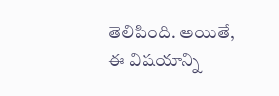తెలిపింది. అయితే, ఈ విషయాన్ని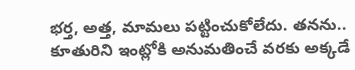భర్త, అత్త, మామలు పట్టించుకోలేదు. తనను.. కూతురిని ఇంట్లోకి అనుమతించే వరకు అక్కడే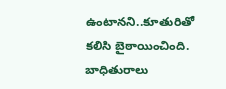ఉంటానని..కూతురితో కలిసి బైఠాయించింది. బాధితురాలు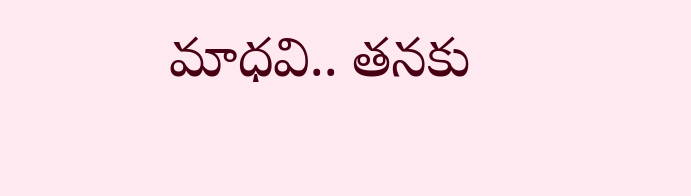మాధవి.. తనకు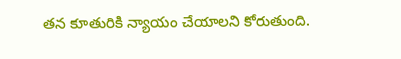తన కూతురికి న్యాయం చేయాలని కోరుతుంది.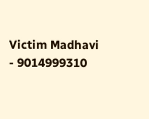Victim Madhavi - 9014999310